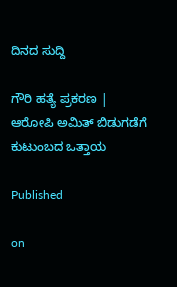ದಿನದ ಸುದ್ದಿ

ಗೌರಿ ಹತ್ಯೆ ಪ್ರಕರಣ | ಆರೋಪಿ‌ ಅಮಿತ್ ಬಿಡುಗಡೆಗೆ ಕುಟುಂಬದ ಒತ್ತಾಯ

Published

on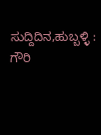ಸುದ್ದಿದಿನ,ಹುಬ್ಬಳ್ಳಿ‌ : ಗೌರಿ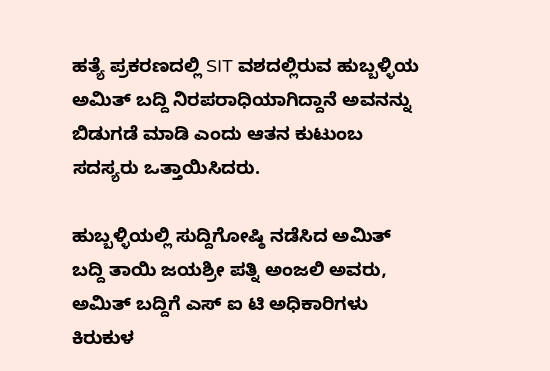ಹತ್ಯೆ ಪ್ರಕರಣದಲ್ಲಿ SIT ವಶದಲ್ಲಿರುವ ಹುಬ್ಬಳ್ಳಿಯ ಅಮಿತ್ ಬದ್ದಿ ನಿರಪರಾಧಿಯಾಗಿದ್ದಾನೆ ಅವನನ್ನು ಬಿಡುಗಡೆ ಮಾಡಿ ಎಂದು ಆತನ ಕುಟುಂಬ ಸದಸ್ಯರು ಒತ್ತಾಯಿಸಿದರು.

ಹುಬ್ಬಳ್ಳಿಯಲ್ಲಿ ಸುದ್ದಿಗೋಷ್ಠಿ ನಡೆಸಿದ ಅಮಿತ್ ಬದ್ದಿ ತಾಯಿ ಜಯಶ್ರೀ ಪತ್ನಿ ಅಂಜಲಿ ಅವರು,
ಅಮಿತ್ ಬದ್ದಿಗೆ ಎಸ್ ಐ ಟಿ ಅಧಿಕಾರಿಗಳು ಕಿರುಕುಳ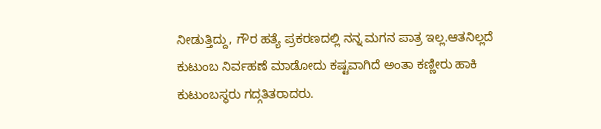ನೀಡುತ್ತಿದ್ದು, ಗೌರ ಹತ್ಯೆ ಪ್ರಕರಣದಲ್ಲಿ ನನ್ನ ಮಗನ ಪಾತ್ರ ಇಲ್ಲ.ಆತನಿಲ್ಲದೆ ಕುಟುಂಬ ನಿರ್ವಹಣೆ ಮಾಡೋದು ‌ಕಷ್ಟವಾಗಿದೆ ಅಂತಾ ಕಣ್ಣೀರು ಹಾಕಿ ಕುಟುಂಬಸ್ಥರು ಗದ್ಗತಿತರಾದರು.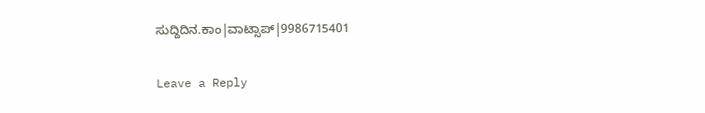ಸುದ್ದಿದಿನ.ಕಾಂ|ವಾಟ್ಸಾಪ್|9986715401

Leave a Reply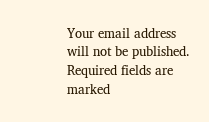Your email address will not be published. Required fields are marked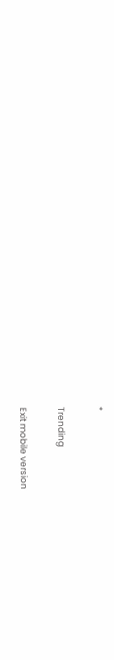*

Trending

Exit mobile version